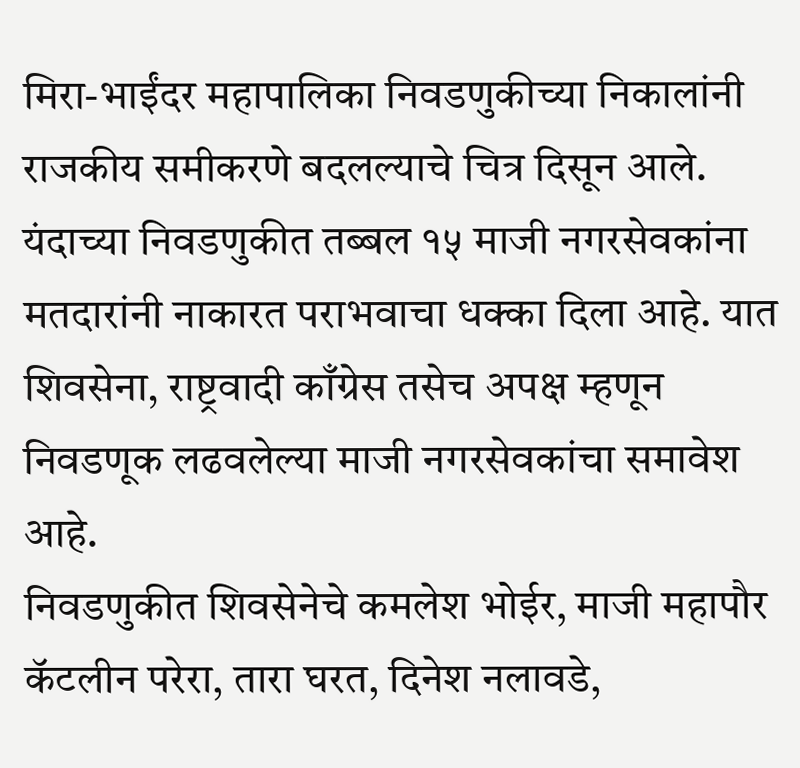मिरा-भाईंदर महापालिका निवडणुकीच्या निकालांनी राजकीय समीकरणे बदलल्याचे चित्र दिसून आले. यंदाच्या निवडणुकीत तब्बल १५ माजी नगरसेवकांना मतदारांनी नाकारत पराभवाचा धक्का दिला आहे. यात शिवसेना, राष्ट्रवादी काँग्रेस तसेच अपक्ष म्हणून निवडणूक लढवलेल्या माजी नगरसेवकांचा समावेश आहे.
निवडणुकीत शिवसेनेचे कमलेश भोईर, माजी महापौर कॅटलीन परेरा, तारा घरत, दिनेश नलावडे,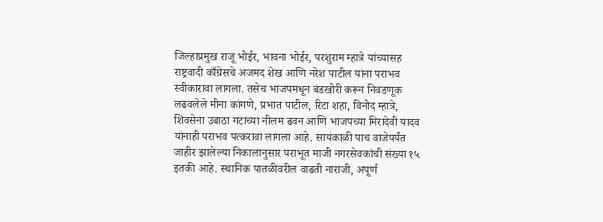जिल्हाप्रमुख राजू भोईर, भावना भोईर, परशुराम म्हात्रे यांच्यासह राष्ट्रवादी काँग्रेसचे अजमद शेख आणि नरेश पाटील यांना पराभव स्वीकारावा लागला. तसेच भाजपमधून बंडखोरी करून निवडणूक लढवलेले मीना कांगणे, प्रभात पाटील, रिटा शहा, विनोद म्हात्रे, शिवसेना उबाठा गटाच्या नीलम ढवन आणि भाजपच्या मिरादेवी यादव यांनाही पराभव पत्करावा लागला आहे. सायंकाळी पाच वाजेपर्यंत जाहीर झालेल्या निकालानुसार पराभूत माजी नगरसेवकांची संख्या १५ इतकी आहे. स्थानिक पातळीवरील वाढती नाराजी, अपूर्ण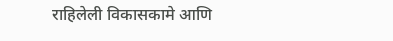राहिलेली विकासकामे आणि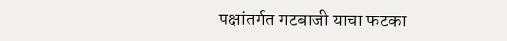पक्षांतर्गत गटबाजी याचा फटका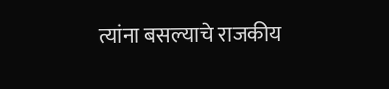त्यांना बसल्याचे राजकीय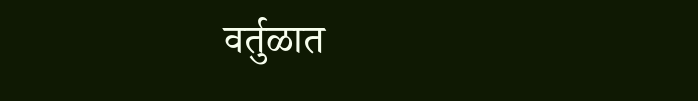वर्तुळात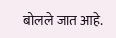बोलले जात आहे.